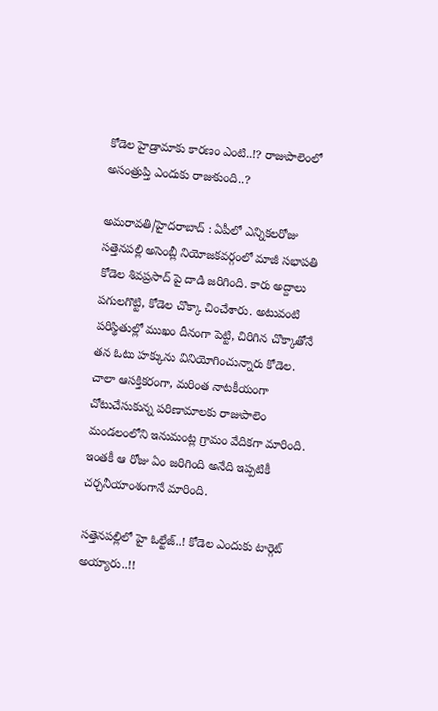కోడెల హైడ్రామాకు కారణం ఎంటి..!? రాజుపాలెంలో అసంత్రుప్తి ఎందుకు రాజుకుంది..?

అమరావతి/హైదరాబాద్ : ఏపీలో ఎన్నికలరోజు సత్తెనపల్లి అసెంబ్లీ నియోజకవర్గంలో మాజీ సభాపతి కోడెల శివప్రసాద్ పై దాడి జరిగింది. కారు అద్దాలు పగులగొట్టి, కోడెల చొక్కా చించేశారు. అటువంటి పరిస్థితుల్లో ముఖం దీనంగా పెట్టి, చిరిగిన చొక్కాతోనే తన ఓటు హక్కును వినియోగించున్నారు కోడెల. చాలా ఆసక్తికరంగా, మరింత నాటకీయంగా చోటుచేసుకున్న పరిణామాలకు రాజుపాలెం మండలంలోని ఇనుమంట్ల గ్రామం వేదికగా మారింది. ఇంతకీ ఆ రోజు ఏం జరిగింది అనేది ఇప్పటికీ చర్చనీయాంశంగానే మారింది.

సత్తెనపల్లిలో హై ఓల్టేజ్..! కోడెల ఎందుకు టార్గెట్ అయ్యారు..!!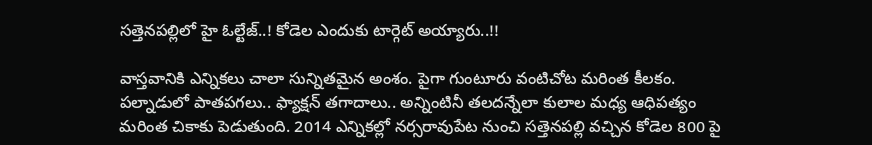సత్తెనపల్లిలో హై ఓల్టేజ్..! కోడెల ఎందుకు టార్గెట్ అయ్యారు..!!

వాస్తవానికి ఎన్నికలు చాలా సున్నితమైన అంశం. పైగా గుంటూరు వంటిచోట మరింత కీలకం. పల్నాడులో పాతపగలు.. ఫ్యాక్షన్ తగాదాలు.. అన్నింటినీ తలదన్నేలా కులాల మధ్య ఆధిపత్యం మరింత చికాకు పెడుతుంది. 2014 ఎన్నికల్లో నర్సరావుపేట నుంచి సత్తెనపల్లి వచ్చిన కోడెల 800 పై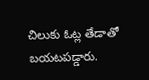చిలుకు ఓట్ల తేడాతో బయటపడ్డారు.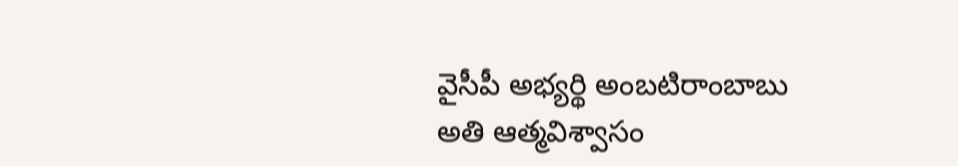వైసీపీ అభ్యర్థి అంబటిరాంబాబు అతి ఆత్మవిశ్వాసం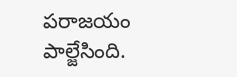పరాజయం పాల్జేసింది.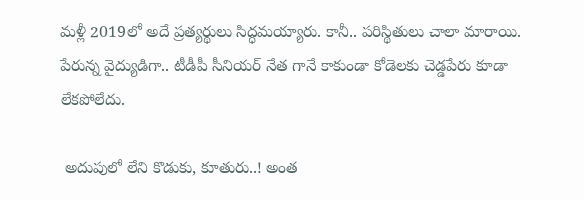మళ్లీ 2019లో అదే ప్రత్యర్థులు సిద్ధమయ్యారు. కానీ.. పరిస్థితులు చాలా మారాయి. పేరున్న వైద్యుడిగా.. టీడీపీ సీనియర్ నేత గానే కాకుండా కోడెలకు చెడ్డపేరు కూడా లేకపోలేదు.

 అదుపులో లేని కొడుకు, కూతురు..! అంత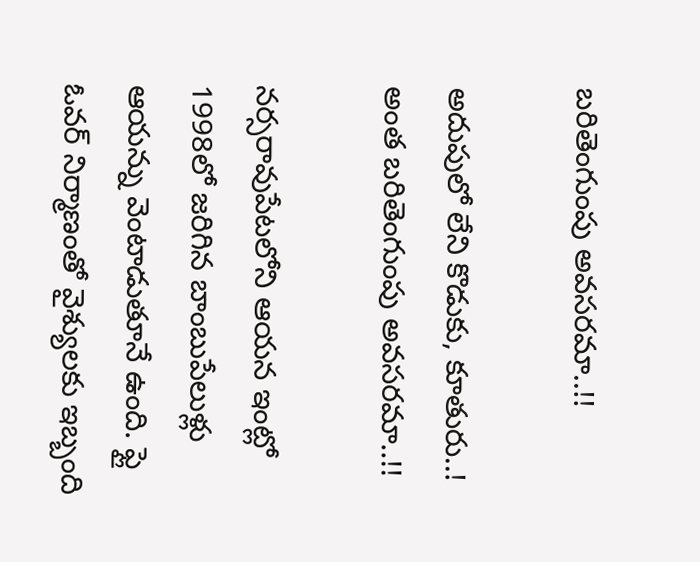బరితెంగుంపు అవసరమా..!!

అదుపులో లేని కొడుకు, కూతురు..! అంత బరితెంగుంపు అవసరమా..!!

నర్సరావుపేటలోని ఆయన ఇంట్లో 1998లో జరిగిన బాంబుపేలుళ్లు ఆయన్ను వెంటాడుతూనే ఉంది. ఫ్లై ఓవర్ నిర్మాణంతో వైశ్యులకు ఇబ్బంది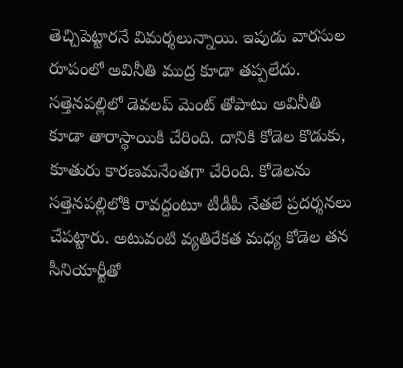తెచ్చిపెట్టారనే విమర్శలున్నాయి. ఇపుడు వారసుల రూపంలో అవినీతి ముద్ర కూడా తప్పలేదు. సత్తెనపల్లిలో డెవలప్ మెంట్ తోపాటు అవినీతి కూడా తారాస్థాయికి చేరింది. దానికి కోడెల కొడుకు, కూతురు కారణమనేంతగా చేరింది. కోడెలను సత్తెనపల్లిలోకి రావద్దంటూ టీడీపీ నేతలే ప్రదర్శనలు చేపట్టారు. అటువంటి వ్యతిరేకత మధ్య కోడెల తన సీనియార్టీతో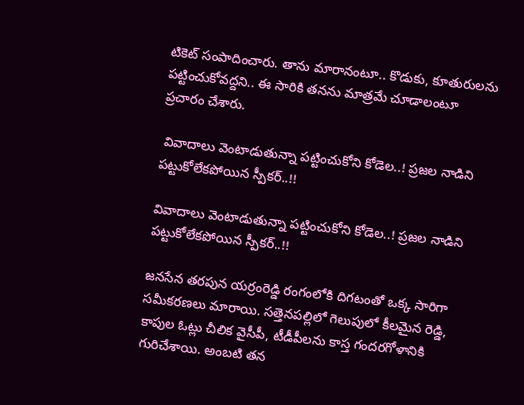టికెట్ సంపాదించారు. తాను మారానంటూ.. కొడుకు, కూతురులను పట్టించుకోవద్దని.. ఈ సారికి తనను మాత్రమే చూడాలంటూ ప్రచారం చేశారు.

 వివాదాలు వెంటాడుతున్నా పట్టించుకోని కోడెల..! ప్రజల నాడిని పట్టుకోలేకపోయిన స్పీకర్..!!

వివాదాలు వెంటాడుతున్నా పట్టించుకోని కోడెల..! ప్రజల నాడిని పట్టుకోలేకపోయిన స్పీకర్..!!

జనసేన తరపున యర్రంరెడ్డి రంగంలోకి దిగటంతో ఒక్క సారిగా సమీకరణలు మారాయి. సత్తెనపల్లిలో గెలుపులో కీలమైన రెడ్డి, కాపుల ఓట్లు చీలిక వైసీపీ, టీడీపీలను కాస్త గందరగోళానికి గురిచేశాయి. అంబటి తన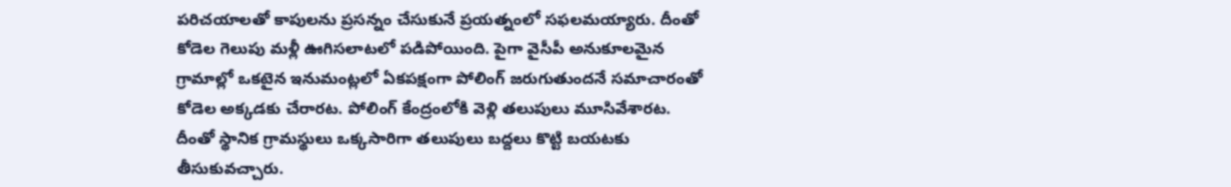పరిచయాలతో కాపులను ప్రసన్నం చేసుకునే ప్రయత్నంలో సఫలమయ్యారు. దీంతో కోడెల గెలుపు మళ్లీ ఊగిసలాటలో పడిపోయింది. పైగా వైసీపీ అనుకూలమైన గ్రామాల్లో ఒకటైన ఇనుమంట్లలో ఏకపక్షంగా పోలింగ్ జరుగుతుందనే సమాచారంతో కోడెల అక్కడకు చేరారట. పోలింగ్ కేంద్రంలోకి వెళ్లి తలుపులు మూసివేశారట. దీంతో స్థానిక గ్రామస్థులు ఒక్కసారిగా తలుపులు బద్దలు కొట్టి బయటకు తీసుకువచ్చారు.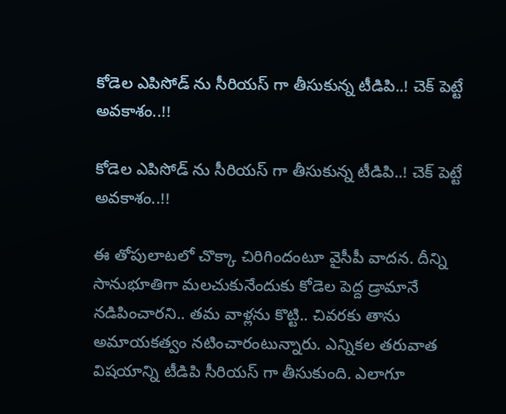కోడెల ఎపిసోడ్ ను సీరియస్ గా తీసుకున్న టీడిపి..! చెక్ పెట్టే అవకాశం..!!

కోడెల ఎపిసోడ్ ను సీరియస్ గా తీసుకున్న టీడిపి..! చెక్ పెట్టే అవకాశం..!!

ఈ తోపులాటలో చొక్కా చిరిగిందంటూ వైసీపీ వాదన. దీన్ని సానుభూతిగా మలచుకునేందుకు కోడెల పెద్ద డ్రామానే నడిపించారని.. తమ వాళ్లను కొట్టి.. చివరకు తాను అమాయకత్వం నటించారంటున్నారు. ఎన్నికల తరువాత విషయాన్ని టీడిపి సీరియస్ గా తీసుకుంది. ఎలాగూ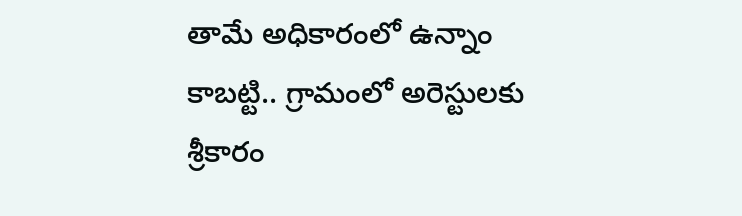తామే అధికారంలో ఉన్నాం కాబట్టి.. గ్రామంలో అరెస్టులకు శ్రీకారం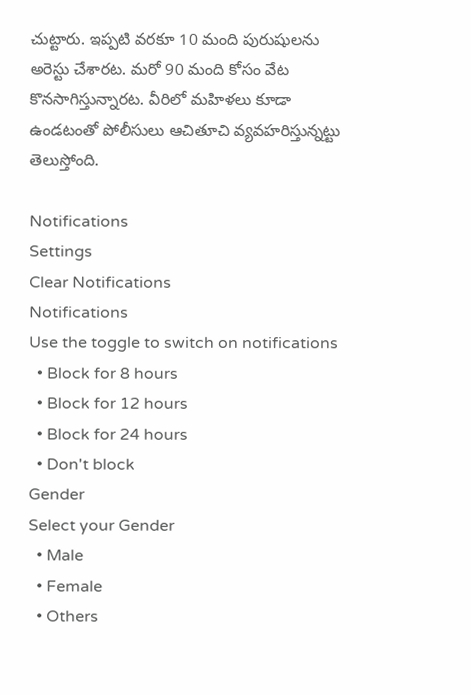చుట్టారు. ఇప్పటి వరకూ 10 మంది పురుషులను అరెస్టు చేశారట. మరో 90 మంది కోసం వేట కొనసాగిస్తున్నారట. వీరిలో మహిళలు కూడా ఉండటంతో పోలీసులు ఆచితూచి వ్యవహరిస్తున్నట్టు తెలుస్తోంది.

Notifications
Settings
Clear Notifications
Notifications
Use the toggle to switch on notifications
  • Block for 8 hours
  • Block for 12 hours
  • Block for 24 hours
  • Don't block
Gender
Select your Gender
  • Male
  • Female
  • Others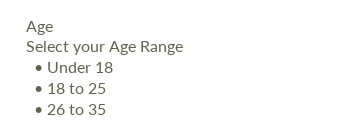Age
Select your Age Range
  • Under 18
  • 18 to 25
  • 26 to 35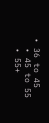• 36 to 45
  • 45 to 55
  • 55+